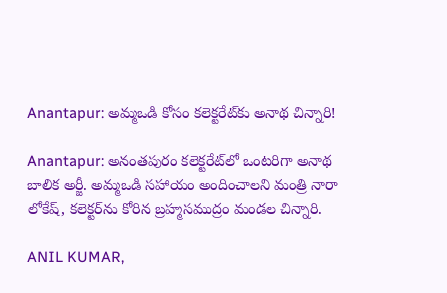Anantapur: అమ్మఒడి కోసం కలెక్టరేట్‌కు అనాథ చిన్నారి!

Anantapur: అనంతపురం కలెక్టరేట్‌లో ఒంటరిగా అనాథ బాలిక అర్జీ. అమ్మఒడి సహాయం అందించాలని మంత్రి నారా లోకేష్, కలెక్టర్‌ను కోరిన బ్రహ్మసముద్రం మండల చిన్నారి.

ANIL KUMAR,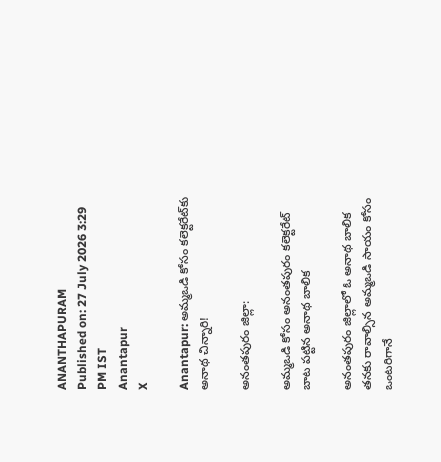ANANTHAPURAM
Published on: 27 July 2026 3:29 PM IST
Anantapur
X

Anantapur: అమ్మఒడి కోసం కలెక్టరేట్‌కు అనాథ చిన్నారి!

అనంతపురం జిల్లా:

అమ్మఒడి కోసం అనంతపురం కలెక్టరేట్ బాట పట్టిన అనాథ బాలిక

అనంతపురం జిల్లాలో ఓ అనాథ బాలిక తనకు రావాల్సిన అమ్మఒడి సాయం కోసం ఒంటరిగానే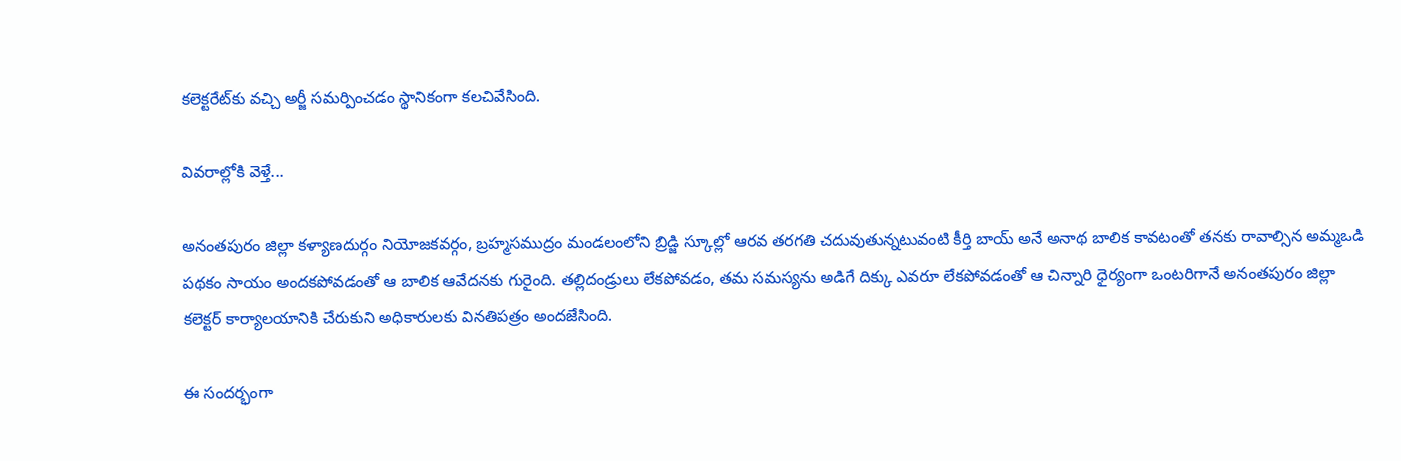కలెక్టరేట్‌కు వచ్చి అర్జీ సమర్పించడం స్థానికంగా కలచివేసింది.

వివరాల్లోకి వెళ్తే...

అనంతపురం జిల్లా కళ్యాణదుర్గం నియోజకవర్గం, బ్రహ్మసముద్రం మండలంలోని బ్రిడ్జి స్కూల్లో ఆరవ తరగతి చదువుతున్నటువంటి కీర్తి బాయ్ అనే అనాథ బాలిక కావటంతో తనకు రావాల్సిన అమ్మఒడి పథకం సాయం అందకపోవడంతో ఆ బాలిక ఆవేదనకు గురైంది. తల్లిదండ్రులు లేకపోవడం, తమ సమస్యను అడిగే దిక్కు ఎవరూ లేకపోవడంతో ఆ చిన్నారి ధైర్యంగా ఒంటరిగానే అనంతపురం జిల్లా కలెక్టర్ కార్యాలయానికి చేరుకుని అధికారులకు వినతిపత్రం అందజేసింది.

ఈ సందర్భంగా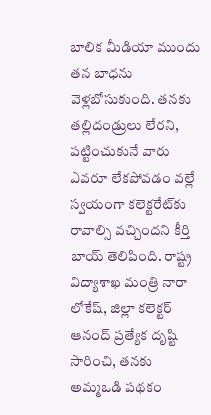బాలిక మీడియా ముందు తన బాధను వెళ్లబోసుకుంది. తనకు తల్లిదండ్రులు లేరని, పట్టించుకునే వారు ఎవరూ లేకపోవడం వల్లే స్వయంగా కలెక్టరేట్‌కు రావాల్సి వచ్చిందని కీర్తి బాయ్ తెలిపింది. రాష్ట్ర విద్యాశాఖ మంత్రి నారా లోకేష్, జిల్లా కలెక్టర్ ఆనంద్ ప్రత్యేక దృష్టి సారించి, తనకు అమ్మఒడి పథకం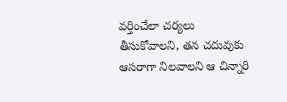వర్తించేలా చర్యలు తీసుకోవాలని, తన చదువుకు ఆసరాగా నిలవాలని ఆ చిన్నారి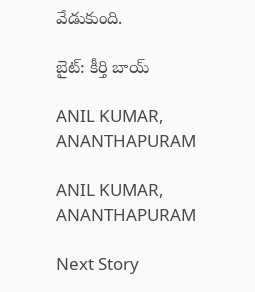వేడుకుంది.

బైట్: కీర్తి బాయ్

ANIL KUMAR, ANANTHAPURAM

ANIL KUMAR, ANANTHAPURAM

Next Story